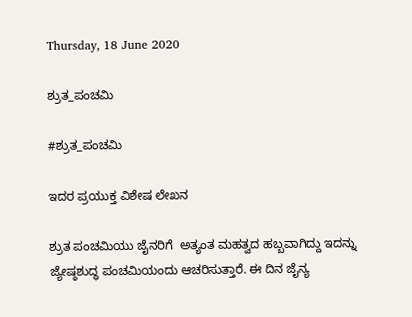Thursday, 18 June 2020

ಶ್ರುತ_ಪಂಚಮಿ

#ಶ್ರುತ_ಪಂಚಮಿ

ಇದರ ಪ್ರಯುಕ್ತ ವಿಶೇಷ ಲೇಖನ

ಶ್ರುತ ಪಂಚಮಿಯು ಜೈನರಿಗೆ  ಅತ್ಯಂತ ಮಹತ್ವದ ಹಬ್ಬವಾಗಿದ್ದು ಇದನ್ನು ಜ್ಯೇಷ್ಠಶುದ್ಧ ಪಂಚಮಿಯಂದು ಆಚರಿಸುತ್ತಾರೆ. ಈ ದಿನ ಜೈನ್ಯ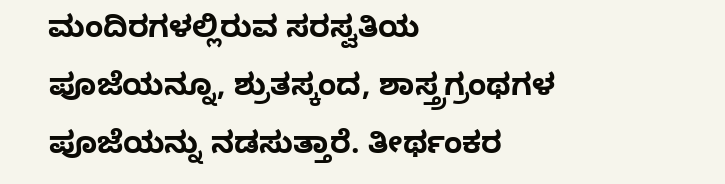ಮಂದಿರಗಳಲ್ಲಿರುವ ಸರಸ್ವತಿಯ ಪೂಜೆಯನ್ನೂ, ಶ್ರುತಸ್ಕಂದ, ಶಾಸ್ತ್ರಗ್ರಂಥಗಳ ಪೂಜೆಯನ್ನು ನಡಸುತ್ತಾರೆ. ತೀರ್ಥಂಕರ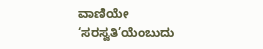ವಾಣಿಯೇ ‘ಸರಸ್ವತಿ’ಯೆಂಬುದು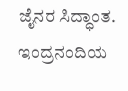ಜೈನರ ಸಿದ್ಧಾಂತ. ಇಂದ್ರನಂದಿಯ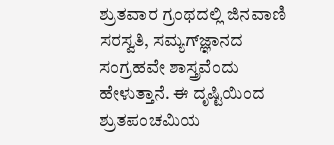ಶ್ರುತವಾರ ಗ್ರಂಥದಲ್ಲಿ ಜಿನವಾಣಿ ಸರಸ್ವತಿ, ಸಮ್ಯಗ್‍ಜ್ಞಾನದ ಸಂಗ್ರಹವೇ ಶಾಸ್ತ್ರವೆಂದು ಹೇಳುತ್ತಾನೆ. ಈ ದೃಷ್ಟಿಯಿಂದ ಶ್ರುತಪಂಚಮಿಯ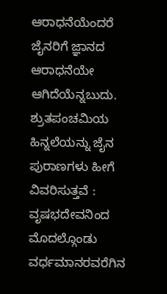ಆರಾಧನೆಯೆಂದರೆ ಜೈನರಿಗೆ ಜ್ಞಾನದ ಆರಾಧನೆಯೇ ಆಗಿದೆಯೆನ್ನಬುದು.
ಶ್ರುತಪಂಚಮಿಯ ಹಿನ್ನಲೆಯನ್ನು ಜೈನ ಪುರಾಣಗಳು ಹೀಗೆ ವಿವರಿಸುತ್ತವೆ : ವೃಷಭದೇವನಿಂದ ಮೊದಲ್ಗೊಂಡು ವರ್ಧಮಾನರವರೆಗಿನ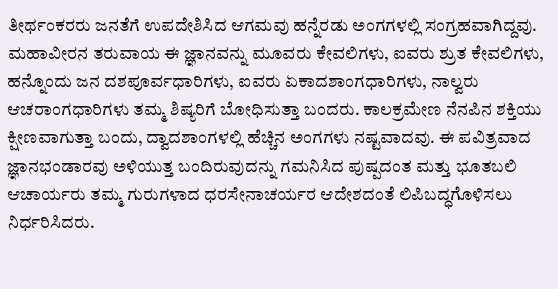ತೀರ್ಥಂಕರರು ಜನತೆಗೆ ಉಪದೇಶಿಸಿದ ಆಗಮವು ಹನ್ನೆರಡು ಅಂಗಗಳಲ್ಲಿ ಸಂಗ್ರಹವಾಗಿದ್ದವು. ಮಹಾವೀರನ ತರುವಾಯ ಈ ಜ್ಞಾನವನ್ನು ಮೂವರು ಕೇವಲಿಗಳು, ಐವರು ಶ್ರುತ ಕೇವಲಿಗಳು, ಹನ್ನೊಂದು ಜನ ದಶಪೂರ್ವಧಾರಿಗಳು, ಐವರು ಏಕಾದಶಾಂಗಧಾರಿಗಳು, ನಾಲ್ವರು ಆಚರಾಂಗಧಾರಿಗಳು ತಮ್ಮ ಶಿಷ್ಯರಿಗೆ ಬೋಧಿಸುತ್ತಾ ಬಂದರು. ಕಾಲಕ್ರಮೇಣ ನೆನಪಿನ ಶಕ್ತಿಯು ಕ್ಷೀಣವಾಗುತ್ತಾ ಬಂದು, ದ್ವಾದಶಾಂಗಳಲ್ಲಿ ಹೆಚ್ಚಿನ ಅಂಗಗಳು ನಷ್ಟವಾದವು. ಈ ಪವಿತ್ರವಾದ ಜ್ಞಾನಭಂಡಾರವು ಅಳಿಯುತ್ತ ಬಂದಿರುವುದನ್ನು ಗಮನಿಸಿದ ಪುಷ್ಪದಂತ ಮತ್ತು ಭೂತಬಲಿ ಆಚಾರ್ಯರು ತಮ್ಮ ಗುರುಗಳಾದ ಧರಸೇನಾಚರ್ಯರ ಆದೇಶದಂತೆ ಲಿಪಿಬದ್ಧಗೊಳಿಸಲು ನಿರ್ಧರಿಸಿದರು.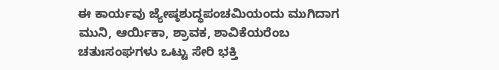ಈ ಕಾರ್ಯವು ಜ್ಯೇಷ್ಠಶುದ್ಧಪಂಚಮಿಯಂದು ಮುಗಿದಾಗ ಮುನಿ, ಆರ್ಯಿಕಾ, ಶ್ರಾವಕ, ಶಾವಿಕೆಯರೆಂಬ ಚತುಃಸಂಘಗಳು ಒಟ್ಟು ಸೇರಿ ಭಕ್ತಿ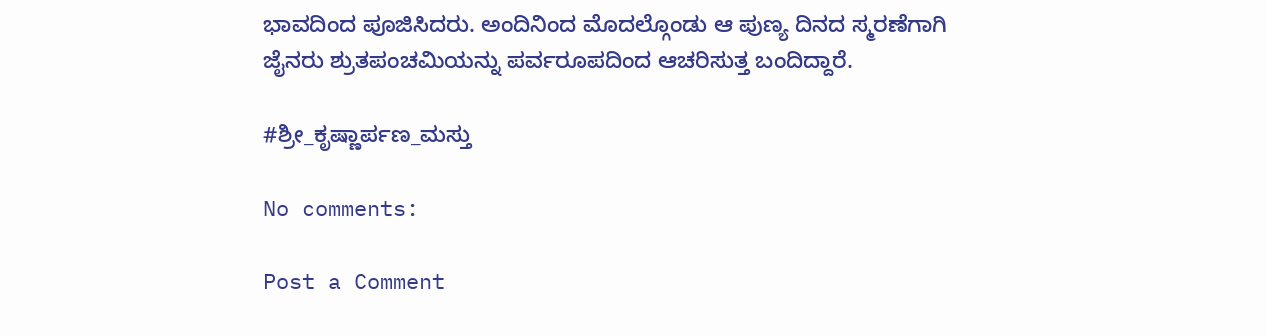ಭಾವದಿಂದ ಪೂಜಿಸಿದರು. ಅಂದಿನಿಂದ ಮೊದಲ್ಗೊಂಡು ಆ ಪುಣ್ಯ ದಿನದ ಸ್ಮರಣೆಗಾಗಿ ಜೈನರು ಶ್ರುತಪಂಚಮಿಯನ್ನು ಪರ್ವರೂಪದಿಂದ ಆಚರಿಸುತ್ತ ಬಂದಿದ್ದಾರೆ.

#ಶ್ರೀ_ಕೃಷ್ಣಾರ್ಪಣ_ಮಸ್ತು

No comments:

Post a Comment